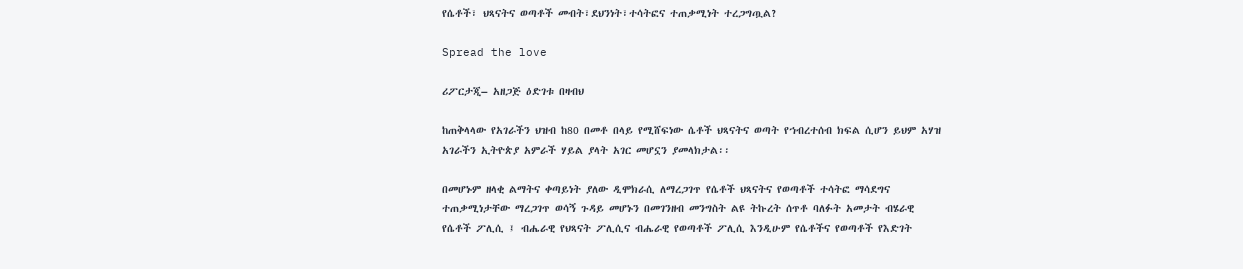የሴቶች፣ ህጻናትና ወጣቶች መብት፣ደህንነት፣ተሳትፎና ተጠቃሚነት ተረጋግጧል?

Spread the love

ሪፖርታጂ– አዘጋጅ ዕድገቱ በዛብህ

ከጠቅላላው የአገራችን ህዝብ ከ80 በመቶ በላይ የሚሸፍነው ሴቶች ህጻናትና ወጣት የኀብረተሰብ ክፍል ሲሆን ይህም አሃዝ አገራችን ኢትዮጵያ አምራች ሃይል ያላት አገር መሆኗን ያመላክታል፡፡

በመሆኑም ዘላቂ ልማትና ቀጣይነት ያለው ዲሞክራሲ ለማረጋገጥ የሴቶች ህጻናትና የወጣቶች ተሳትፎ ማሳደግና ተጠቃሚነታቸው ማረጋገጥ ወሳኝ ጉዳይ መሆኑን በመገንዘብ መንግስት ልዩ ትኩረት ሰጥቶ ባለፉት አመታት ብሄራዊ የሴቶች ፖሊሲ ፤ ብሔራዊ የህጻናት ፖሊሲና ብሔራዊ የወጣቶች ፖሊሲ እንዲሁም የሴቶችና የወጣቶች የእድገት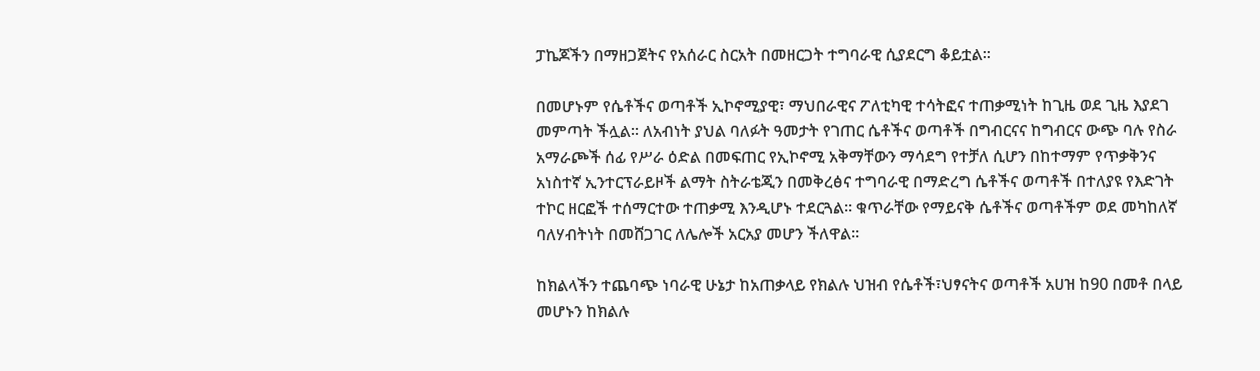ፓኬጆችን በማዘጋጀትና የአሰራር ስርአት በመዘርጋት ተግባራዊ ሲያደርግ ቆይቷል፡፡

በመሆኑም የሴቶችና ወጣቶች ኢኮኖሚያዊ፣ ማህበራዊና ፖለቲካዊ ተሳትፎና ተጠቃሚነት ከጊዜ ወደ ጊዜ እያደገ መምጣት ችሏል፡፡ ለአብነት ያህል ባለፉት ዓመታት የገጠር ሴቶችና ወጣቶች በግብርናና ከግብርና ውጭ ባሉ የስራ አማራጮች ሰፊ የሥራ ዕድል በመፍጠር የኢኮኖሚ አቅማቸውን ማሳደግ የተቻለ ሲሆን በከተማም የጥቃቅንና አነስተኛ ኢንተርፕራይዞች ልማት ስትራቴጂን በመቅረፅና ተግባራዊ በማድረግ ሴቶችና ወጣቶች በተለያዩ የእድገት ተኮር ዘርፎች ተሰማርተው ተጠቃሚ እንዲሆኑ ተደርጓል፡፡ ቁጥራቸው የማይናቅ ሴቶችና ወጣቶችም ወደ መካከለኛ ባለሃብትነት በመሸጋገር ለሌሎች አርአያ መሆን ችለዋል፡፡

ከክልላችን ተጨባጭ ነባራዊ ሁኔታ ከአጠቃላይ የክልሉ ህዝብ የሴቶች፣ህፃናትና ወጣቶች አሀዝ ከ90 በመቶ በላይ መሆኑን ከክልሉ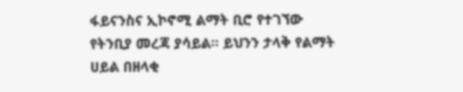ፋይናንስና ኢኮኖሚ ልማት ቢሮ የተገኘው የትንቢያ መረጃ ያሳይል፡፡ ይህንን ታላቅ የልማት ሀይል በዘላቂ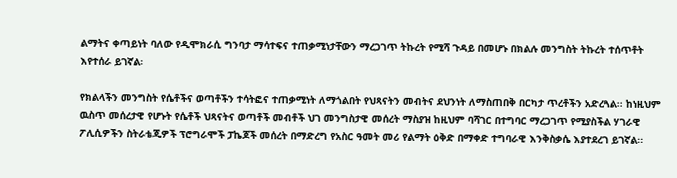ልማትና ቀጣይነት ባለው የዲሞክራሲ ግንባታ ማሳተፍና ተጠቃሚነታቸውን ማረጋገጥ ትኩረት የሚሻ ጉዳይ በመሆኑ በክልሉ መንግስት ትኩረት ተሰጥቶት እየተሰራ ይገኛል፡

የክልላችን መንግስት የሴቶችና ወጣቶችን ተሳትፎና ተጠቃሚነት ለማጎልበት የህጻናትን መብትና ደህንነት ለማስጠበቅ በርካታ ጥረቶችን አድረጓል፡፡ ከነዚህም ዉስጥ መሰረታዊ የሆኑት የሴቶች ህጻናትና ወጣቶች መብቶች ህገ መንግስታዊ መሰረት ማስያዝ ከዚህም ባሻገር በተግባር ማረጋገጥ የሚያስችል ሃገራዊ ፖሊሲዎችን ስትራቴጂዎች ፕሮግራሞች ፓኬጆች መሰረት በማድረግ የአስር ዓመት መሪ የልማት ዕቅድ በማቀድ ተግባራዊ እንቅስቃሴ እያተደረገ ይገኛል፡፡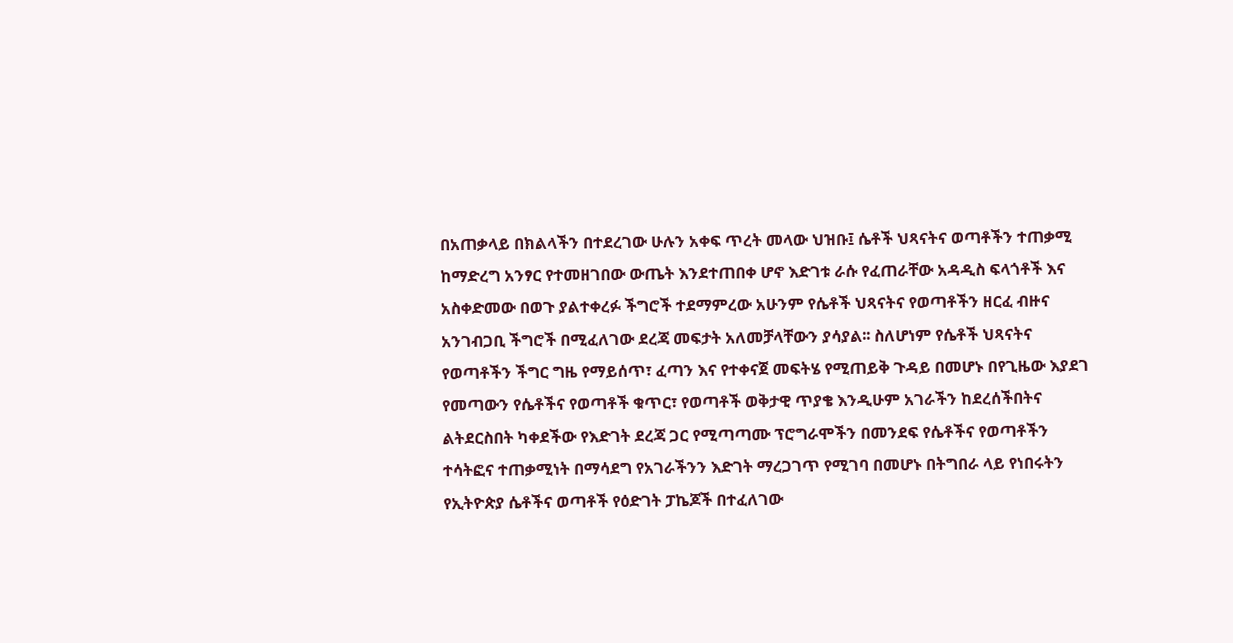በአጠቃላይ በክልላችን በተደረገው ሁሉን አቀፍ ጥረት መላው ህዝቡ፤ ሴቶች ህጻናትና ወጣቶችን ተጠቃሚ ከማድረግ አንፃር የተመዘገበው ውጤት እንደተጠበቀ ሆኖ እድገቱ ራሱ የፈጠራቸው አዳዲስ ፍላጎቶች እና አስቀድመው በወጉ ያልተቀረፉ ችግሮች ተደማምረው አሁንም የሴቶች ህጻናትና የወጣቶችን ዘርፈ ብዙና አንገብጋቢ ችግሮች በሚፈለገው ደረጃ መፍታት አለመቻላቸውን ያሳያል፡፡ ስለሆነም የሴቶች ህጻናትና የወጣቶችን ችግር ግዜ የማይሰጥ፣ ፈጣን እና የተቀናጀ መፍትሄ የሚጠይቅ ጉዳይ በመሆኑ በየጊዜው እያደገ የመጣውን የሴቶችና የወጣቶች ቁጥር፣ የወጣቶች ወቅታዊ ጥያቄ እንዲሁም አገራችን ከደረሰችበትና ልትደርስበት ካቀደችው የእድገት ደረጃ ጋር የሚጣጣሙ ፕሮግራሞችን በመንደፍ የሴቶችና የወጣቶችን ተሳትፎና ተጠቃሚነት በማሳደግ የአገራችንን እድገት ማረጋገጥ የሚገባ በመሆኑ በትግበራ ላይ የነበሩትን የኢትዮጵያ ሴቶችና ወጣቶች የዕድገት ፓኬጆች በተፈለገው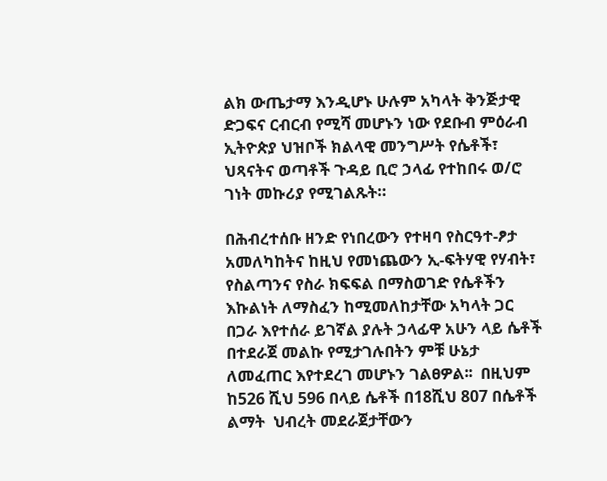ልክ ውጤታማ እንዲሆኑ ሁሉም አካላት ቅንጅታዊ ድጋፍና ርብርብ የሚሻ መሆኑን ነው የደቡብ ምዕራብ ኢትዮጵያ ህዝቦች ክልላዊ መንግሥት የሴቶች፣ ህጻናትና ወጣቶች ጉዳይ ቢሮ ኃላፊ የተከበሩ ወ/ሮ ገነት መኩሪያ የሚገልጹት።

በሕብረተሰቡ ዘንድ የነበረውን የተዛባ የስርዓተ-ፆታ አመለካከትና ከዚህ የመነጨውን ኢ-ፍትሃዊ የሃብት፣ የስልጣንና የስራ ክፍፍል በማስወገድ የሴቶችን እኩልነት ለማስፈን ከሚመለከታቸው አካላት ጋር በጋራ እየተሰራ ይገኛል ያሉት ኃላፊዋ አሁን ላይ ሴቶች በተደራጀ መልኩ የሚታገሉበትን ምቹ ሁኔታ ለመፈጠር እየተደረገ መሆኑን ገልፀዎል፡፡  በዚህም ከ526 ሺህ 596 በላይ ሴቶች በ18ሺህ 807 በሴቶች ልማት  ህብረት መደራጀታቸውን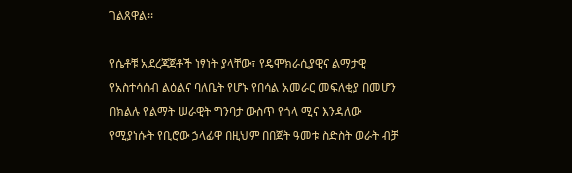ገልጸዋል፡፡

የሴቶቹ አደረጃጀቶች ነፃነት ያላቸው፣ የዴሞክራሲያዊና ልማታዊ የአስተሳሰብ ልዕልና ባለቤት የሆኑ የበሳል አመራር መፍለቂያ በመሆን በክልሉ የልማት ሠራዊት ግንባታ ውስጥ የጎላ ሚና እንዳለው የሚያነሱት የቢሮው ኃላፊዋ በዚህም በበጀት ዓመቱ ስድስት ወራት ብቻ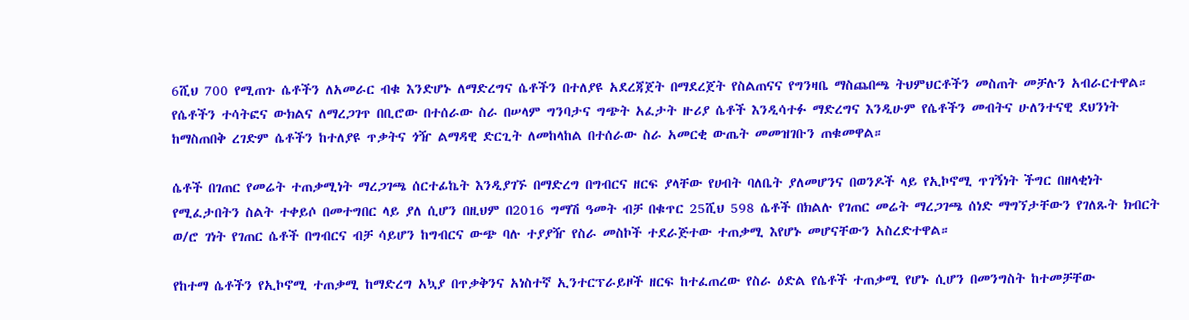6ሺህ 700 የሚጠጉ ሴቶችን ለአመራር ብቁ እንድሆኑ ለማድረግና ሴቶችን በተለያዩ አደረጃጀት በማደረጀት የስልጠናና የግንዛቤ ማስጨበጫ ትህምህርቶችን መስጠት መቻሉን አብራርተዋል። የሴቶችን ተሳትፎና ውክልና ለማረጋገጥ በቢሮው በተሰራው ስራ በሠላም ግንባታና ግጭት አፈታት ዙሪያ ሴቶች እንዲሳተፉ ማድረግና እንዲሁም የሴቶችን መብትና ሁለንተናዊ ደህንነት ከማስጠበቅ ረገድም ሴቶችን ከተለያዩ ጥቃትና ጎዥ ልማዳዊ ድርጊት ለመከላከል በተሰራው ስራ አመርቂ ውጤት መመዝገቡን ጠቁመዋል።

ሴቶች በገጠር የመሬት ተጠቃሚነት ማረጋገጫ ሰርተፊኬት እንዲያገኙ በማድረግ በግብርና ዘርፍ ያላቸው የሀብት ባለቤት ያለመሆንና በወንዶች ላይ የኢኮኖሚ ጥገኝነት ችግር በዘላቂነት የሚፈታበትን ስልት ተቀይሶ በመተግበር ላይ ያለ ሲሆን በዚህም በ2016 ግማሽ ዓመት ብቻ በቁጥር 25ሺህ 598 ሴቶች በክልሉ የገጠር መሬት ማረጋገጫ ሰነድ ማግኘታቸውን የገለጹት ክብርት ወ/ሮ ገነት የገጠር ሴቶች በግብርና ብቻ ሳይሆን ከግብርና ውጭ ባሉ ተያያዥ የስራ መስኮች ተደራጅተው ተጠቃሚ እየሆኑ መሆናቸውን አስረድተዋል።

የከተማ ሴቶችን የኢኮኖሚ ተጠቃሚ ከማድረግ አኳያ በጥቃቅንና አነስተኛ ኢንተርፕራይዞች ዘርፍ ከተፈጠረው የስራ ዕድል የሴቶች ተጠቃሚ የሆኑ ሲሆን በመንግስት ከተመቻቸው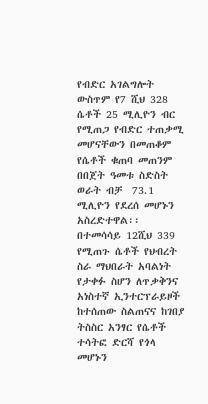የብድር አገልግሎት ውስጥም የ7 ሺህ 328 ሴቶች 25 ሚሊዮን ብር የሚጠጋ የብድር ተጠቃሚ መሆናቸውን በመጠቆም የሴቶች ቁጠባ መጠንም በበጀት ዓመቱ ስድስት ወራት ብቻ  73.1 ሚሊዮን የደረሰ መሆኑን አስረድተዋል፡፡ በተመሳሳይ 12ሺህ 339 የሚጠጉ ሴቶች የህብረት ስራ ማህበራት አባልነት የታቀፉ ስሆን ለጥቃቅንና አነስተኛ ኢንተርፕራይዞች ከተሰጠው ስልጠናና ከገበያ ትስስር አንፃር የሴቶች ተሳትፎ ድርሻ የጎላ መሆኑን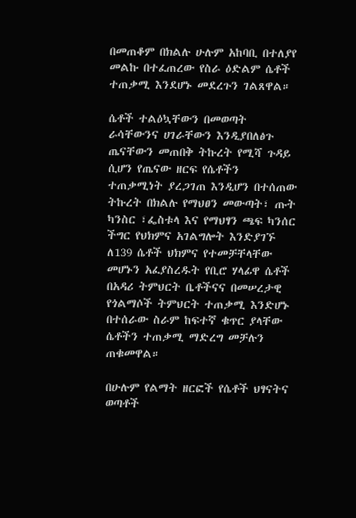በመጠቆም በክልሉ ሁሉም አከባቢ በተለያየ መልኩ በተፈጠረው የስራ ዕድልም ሴቶች ተጠቃሚ እንደሆኑ መደረጉን ገልጸዋል።

ሴቶች ተልዕኳቸውን በመወጣት ራሳቸውንና ሀገራቸውን እንዲያበለፅጉ ጤናቸውን መጠበቅ ትኩረት የሚሻ ጉዳይ ሲሆን የጤናው ዘርፍ የሴቶችን ተጠቃሚነት ያረጋገጠ እንዲሆን በተሰጠው ትኩረት በክልሉ የማህፀን መውጣት፣ ጡት ካንስር ፣ፌስቱላ እና የማህፃን ጫፍ ካንሰር ችግር የህክምና አገልግሎት እንድያገኙ ለ139 ሴቶች ህክምና የተመቻቸላቸው መሆኑን አፈያስረዱት የቢሮ ሃላፊዋ ሴቶች በአዳሪ ትምህርት ቤቶችናና በመሠረታዊ የጎልማሶች ትምህርት ተጠቃሚ እንድሆኑ በተሰራው ስራም ከፍተኛ ቁጥር ያላቸው ሴቶችን ተጠቃሚ ማድረግ መቻሉን ጠቁመዋል።

በሁሉም የልማት ዘርፎች የሴቶች ህፃናትና ወጣቶች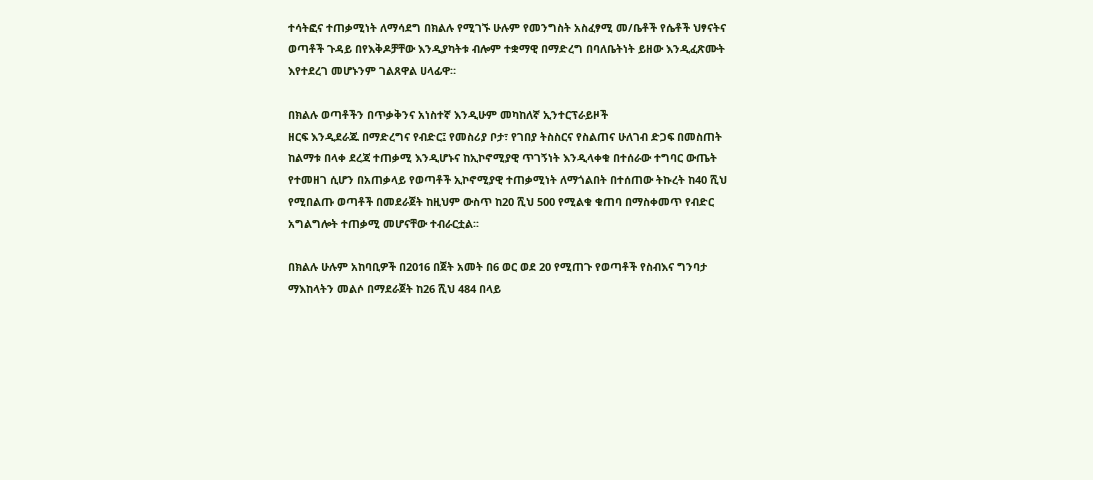ተሳትፎና ተጠቃሚነት ለማሳደግ በክልሉ የሚገኙ ሁሉም የመንግስት አስፈፃሚ መ/ቤቶች የሴቶች ህፃናትና ወጣቶች ጉዳይ በየእቅዶቻቸው እንዲያካትቱ ብሎም ተቋማዊ በማድረግ በባለቤትነት ይዘው እንዲፈጽሙት እየተደረገ መሆኑንም ገልጸዋል ሀላፊዋ።

በክልሉ ወጣቶችን በጥቃቅንና አነስተኛ እንዲሁም መካከለኛ ኢንተርፕራይዞች
ዘርፍ እንዲደራጁ በማድረግና የብድር፤ የመስሪያ ቦታ፣ የገበያ ትስስርና የስልጠና ሁለገብ ድጋፍ በመስጠት ከልማቱ በላቀ ደረጃ ተጠቃሚ እንዲሆኑና ከኢኮኖሚያዊ ጥገኝነት እንዲላቀቁ በተሰራው ተግባር ውጤት የተመዘገ ሲሆን በአጠቃላይ የወጣቶች ኢኮኖሚያዊ ተጠቃሚነት ለማጎልበት በተሰጠው ትኩረት ከ40 ሺህ የሚበልጡ ወጣቶች በመደራጀት ከዚህም ውስጥ ከ20 ሺህ 500 የሚልቁ ቁጠባ በማስቀመጥ የብድር አግልግሎት ተጠቃሚ መሆናቸው ተብራርቷል፡፡

በክልሉ ሁሉም አከባቢዎች በ2016 በጀት አመት በ6 ወር ወደ 20 የሚጠጉ የወጣቶች የስብእና ግንባታ ማእከላትን መልሶ በማደራጀት ከ26 ሺህ 484 በላይ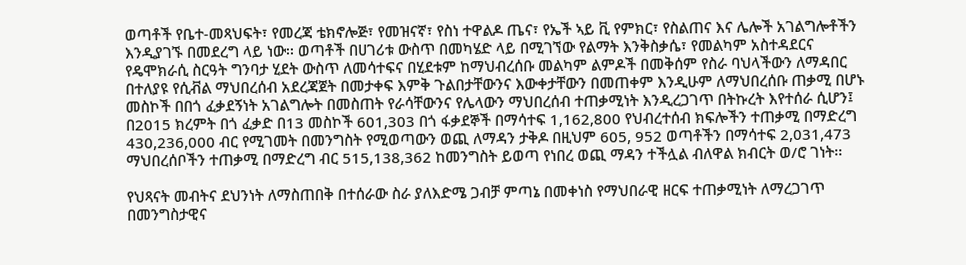ወጣቶች የቤተ-መጻህፍት፣ የመረጃ ቴክኖሎጅ፣ የመዝናኛ፣ የስነ ተዋልዶ ጤና፣ የኤች ኣይ ቪ የምክር፣ የስልጠና እና ሌሎች አገልግሎቶችን እንዲያገኙ በመደረግ ላይ ነው፡፡ ወጣቶች በሀገሪቱ ውስጥ በመካሄድ ላይ በሚገኘው የልማት እንቅስቃሴ፣ የመልካም አስተዳደርና የዴሞክራሲ ስርዓት ግንባታ ሂደት ውስጥ ለመሳተፍና በሂደቱም ከማህብረሰቡ መልካም ልምዶች በመቅሰም የስራ ባህላችውን ለማዳበር በተለያዩ የሲቭል ማህበረሰብ አደረጃጀት በመታቀፍ እምቅ ጉልበታቸውንና እውቀታቸውን በመጠቀም እንዲሁም ለማህበረሰቡ ጠቃሚ በሆኑ  መስኮች በበጎ ፈቃደኝነት አገልግሎት በመስጠት የራሳቸውንና የሌላውን ማህበረሰብ ተጠቃሚነት እንዲረጋገጥ በትኩረት እየተሰራ ሲሆን፤ በ2015 ክረምት በጎ ፈቃድ በ13 መስኮች 601,303 በጎ ፋቃደኞች በማሳተፍ 1,162,800 የህብረተሰብ ክፍሎችን ተጠቃሚ በማድረግ 430,236,000 ብር የሚገመት በመንግስት የሚወጣውን ወጪ ለማዳን ታቅዶ በዚህም 605, 952 ወጣቶችን በማሳተፍ 2,031,473 ማህበረሰቦችን ተጠቃሚ በማድረግ ብር 515,138,362 ከመንግስት ይወጣ የነበረ ወጪ ማዳን ተችሏል ብለዋል ክብርት ወ/ሮ ገነት፡፡

የህጻናት መብትና ደህንነት ለማስጠበቅ በተሰራው ስራ ያለእድሜ ጋብቻ ምጣኔ በመቀነስ የማህበራዊ ዘርፍ ተጠቃሚነት ለማረጋገጥ በመንግስታዊና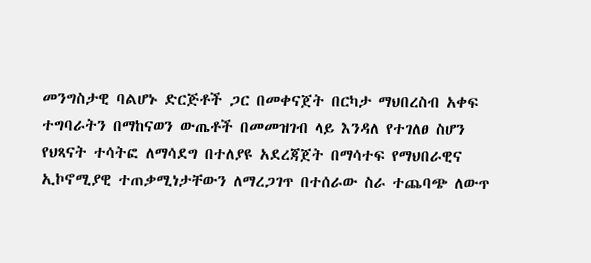መንግስታዊ ባልሆኑ ድርጅቶች ጋር በመቀናጀት በርካታ ማህበረስብ አቀፍ ተግባራትን በማከናወን ውጤቶች በመመዝገብ ላይ እንዳለ የተገለፀ ስሆን የህጻናት ተሳትፎ ለማሳደግ በተለያዩ አደረጃጀት በማሳተፍ የማህበራዊና ኢኮኖሚያዊ ተጠቃሚነታቸውን ለማረጋገጥ በተሰራው ስራ ተጨባጭ ለውጥ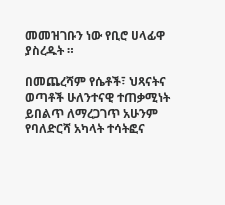መመዝገቡን ነው የቢሮ ሀላፊዋ ያስረዱት ።

በመጨረሻም የሴቶች፣ ህጻናትና ወጣቶች ሁለንተናዊ ተጠቃሚነት ይበልጥ ለማረጋገጥ አሁንም የባለድርሻ አካላት ተሳትፎና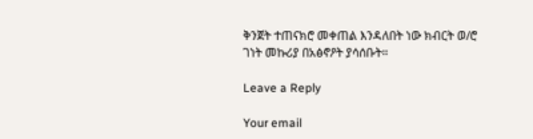ቅንጀት ተጠናክሮ መቀጠል እንዳለበት ነው ክብርት ወ/ሮ ገነት መኩሪያ በአፅኖዖት ያሳሰቡት።

Leave a Reply

Your email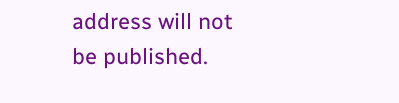address will not be published.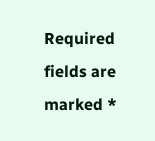Required fields are marked *